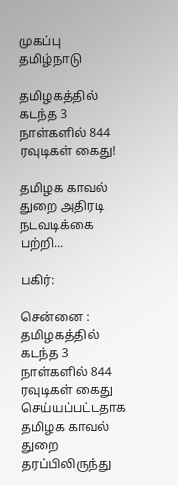முகப்பு
தமிழ்நாடு

தமிழகத்தில் கடந்த 3 நாள்களில் 844 ரவுடிகள் கைது!

தமிழக காவல் துறை அதிரடி நடவடிக்கை பற்றி...

பகிர்:

சென்னை : தமிழகத்தில் கடந்த 3 நாள்களில் 844 ரவுடிகள் கைது செய்யப்பட்டதாக தமிழக காவல் துறை தரப்பிலிருந்து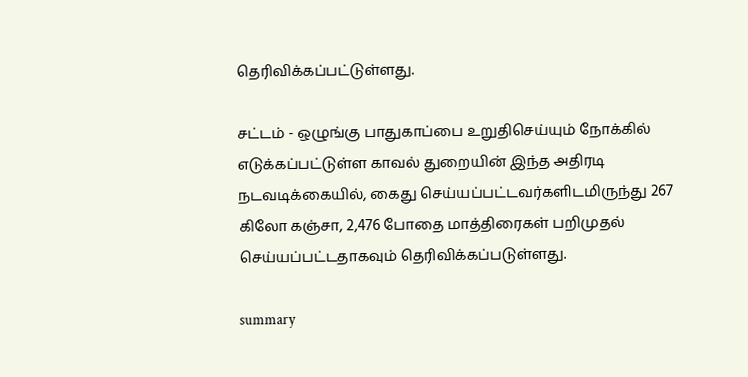தெரிவிக்கப்பட்டுள்ளது.

சட்டம் - ஒழுங்கு பாதுகாப்பை உறுதிசெய்யும் நோக்கில் எடுக்கப்பட்டுள்ள காவல் துறையின் இந்த அதிரடி நடவடிக்கையில், கைது செய்யப்பட்டவர்களிடமிருந்து 267 கிலோ கஞ்சா, 2,476 போதை மாத்திரைகள் பறிமுதல் செய்யப்பட்டதாகவும் தெரிவிக்கப்படுள்ளது.

summary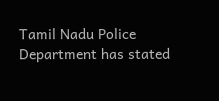Tamil Nadu Police Department has stated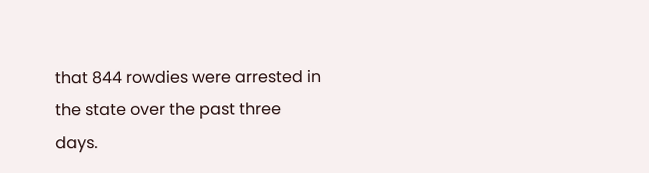that 844 rowdies were arrested in the state over the past three days.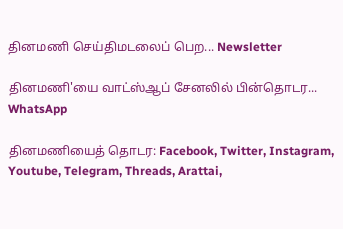தினமணி செய்திமடலைப் பெற... Newsletter

தினமணி'யை வாட்ஸ்ஆப் சேனலில் பின்தொடர... WhatsApp

தினமணியைத் தொடர: Facebook, Twitter, Instagram, Youtube, Telegram, Threads, Arattai,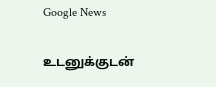Google News

உடனுக்குடன்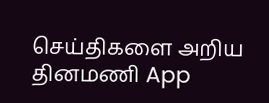செய்திகளை அறிய தினமணி App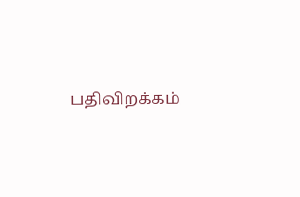பதிவிறக்கம்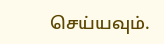செய்யவும்.